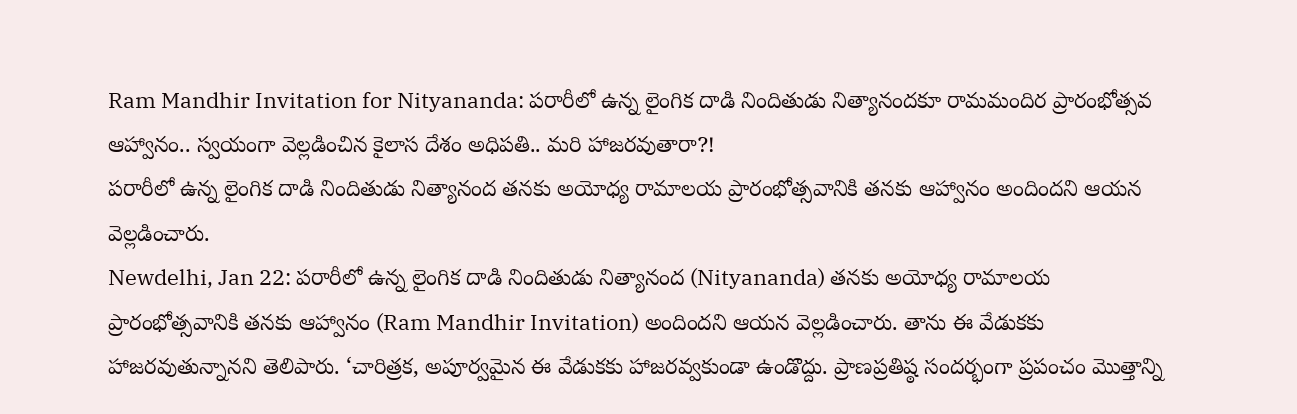Ram Mandhir Invitation for Nityananda: పరారీలో ఉన్న లైంగిక దాడి నిందితుడు నిత్యానందకూ రామమందిర ప్రారంభోత్సవ ఆహ్వానం.. స్వయంగా వెల్లడించిన కైలాస దేశం అధిపతి.. మరి హాజరవుతారా?!
పరారీలో ఉన్న లైంగిక దాడి నిందితుడు నిత్యానంద తనకు అయోధ్య రామాలయ ప్రారంభోత్సవానికి తనకు ఆహ్వానం అందిందని ఆయన వెల్లడించారు.
Newdelhi, Jan 22: పరారీలో ఉన్న లైంగిక దాడి నిందితుడు నిత్యానంద (Nityananda) తనకు అయోధ్య రామాలయ ప్రారంభోత్సవానికి తనకు ఆహ్వానం (Ram Mandhir Invitation) అందిందని ఆయన వెల్లడించారు. తాను ఈ వేడుకకు హాజరవుతున్నానని తెలిపారు. ‘చారిత్రక, అపూర్వమైన ఈ వేడుకకు హాజరవ్వకుండా ఉండొద్దు. ప్రాణప్రతిష్ఠ సందర్భంగా ప్రపంచం మొత్తాన్ని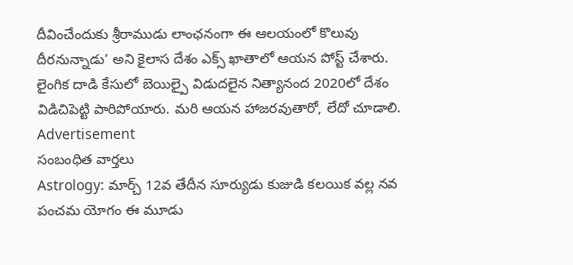దీవించేందుకు శ్రీరాముడు లాంఛనంగా ఈ ఆలయంలో కొలువు దీరనున్నాడు’ అని కైలాస దేశం ఎక్స్ ఖాతాలో ఆయన పోస్ట్ చేశారు. లైంగిక దాడి కేసులో బెయిల్పై విడుదలైన నిత్యానంద 2020లో దేశం విడిచిపెట్టి పారిపోయారు. మరి ఆయన హాజరవుతారో, లేదో చూడాలి.
Advertisement
సంబంధిత వార్తలు
Astrology: మార్చ్ 12వ తేదీన సూర్యుడు కుజుడి కలయిక వల్ల నవ పంచమ యోగం ఈ మూడు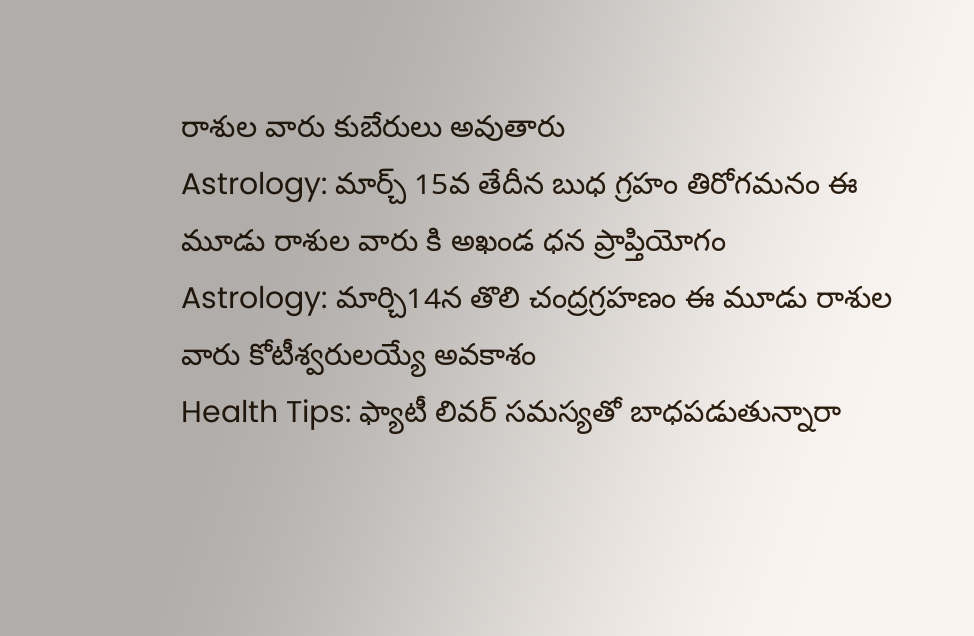రాశుల వారు కుబేరులు అవుతారు
Astrology: మార్చ్ 15వ తేదీన బుధ గ్రహం తిరోగమనం ఈ మూడు రాశుల వారు కి అఖండ ధన ప్రాప్తియోగం
Astrology: మార్చి14న తొలి చంద్రగ్రహణం ఈ మూడు రాశుల వారు కోటీశ్వరులయ్యే అవకాశం
Health Tips: ఫ్యాటీ లివర్ సమస్యతో బాధపడుతున్నారా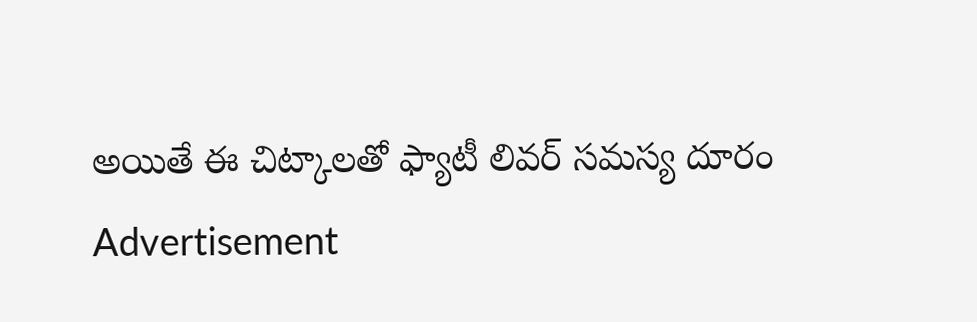అయితే ఈ చిట్కాలతో ఫ్యాటీ లివర్ సమస్య దూరం
Advertisement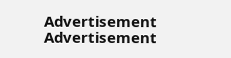Advertisement
Advertisement